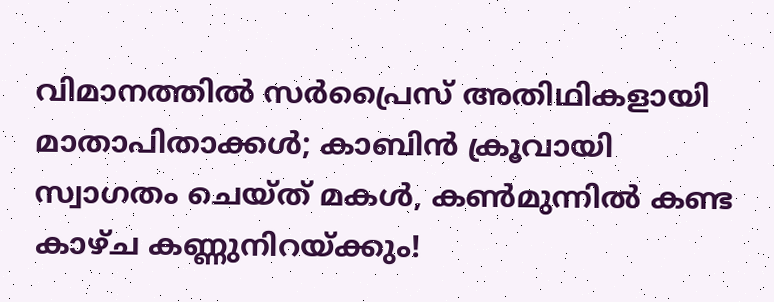വിമാനത്തിൽ സർപ്രൈസ് അതിഥികളായി മാതാപിതാക്കൾ; കാബിൻ ക്രൂവായി സ്വാഗതം ചെയ്ത് മകൾ, കൺമുന്നിൽ കണ്ട കാഴ്ച കണ്ണുനിറയ്ക്കും!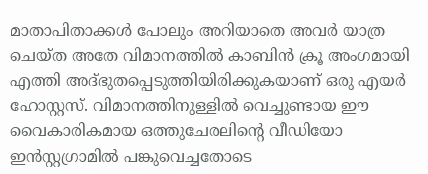മാതാപിതാക്കൾ പോലും അറിയാതെ അവർ യാത്ര ചെയ്ത അതേ വിമാനത്തിൽ കാബിൻ ക്രൂ അംഗമായി എത്തി അദ്ഭുതപ്പെടുത്തിയിരിക്കുകയാണ് ഒരു എയർ ഹോസ്റ്റസ്. വിമാനത്തിനുള്ളിൽ വെച്ചുണ്ടായ ഈ വൈകാരികമായ ഒത്തുചേരലിന്‍റെ വീഡിയോ ഇൻസ്റ്റഗ്രാമിൽ പങ്കുവെച്ചതോടെ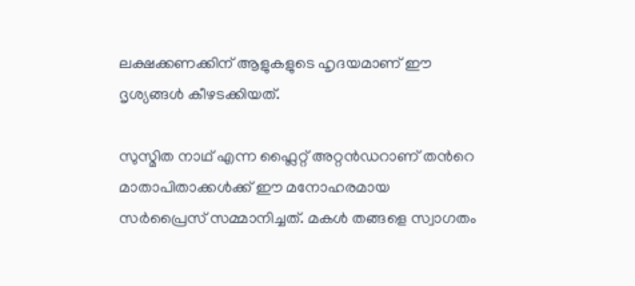ലക്ഷക്കണക്കിന് ആളുകളുടെ ഹൃദയമാണ് ഈ ദൃശ്യങ്ങൾ കീഴടക്കിയത്.

സുസ്മിത നാഥ് എന്ന ഫ്ലൈറ്റ് അറ്റൻഡറാണ് തന്‍റെ മാതാപിതാക്കൾക്ക് ഈ മനോഹരമായ സർപ്രൈസ് സമ്മാനിച്ചത്. മകൾ തങ്ങളെ സ്വാഗതം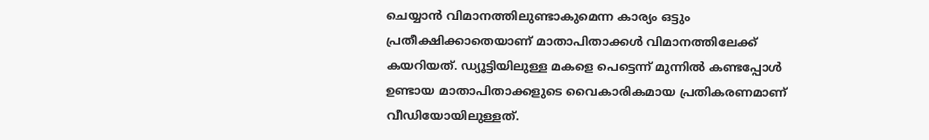ചെയ്യാൻ വിമാനത്തിലുണ്ടാകുമെന്ന കാര്യം ഒട്ടും പ്രതീക്ഷിക്കാതെയാണ് മാതാപിതാക്കൾ വിമാനത്തിലേക്ക് കയറിയത്. ഡ്യൂട്ടിയിലുള്ള മകളെ പെട്ടെന്ന് മുന്നിൽ കണ്ടപ്പോൾ ഉണ്ടായ മാതാപിതാക്കളുടെ വൈകാരികമായ പ്രതികരണമാണ് വീഡിയോയിലുള്ളത്.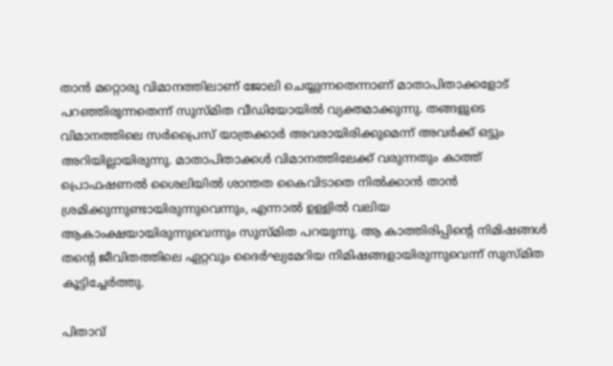താൻ മറ്റൊരു വിമാനത്തിലാണ് ജോലി ചെയ്യുന്നതെന്നാണ് മാതാപിതാക്കളോട് പറഞ്ഞിരുന്നതെന്ന് സുസ്മിത വീഡിയോയിൽ വ്യക്തമാക്കുന്നു. തങ്ങളുടെ വിമാനത്തിലെ സർപ്രൈസ് യാത്രക്കാർ അവരായിരിക്കുമെന്ന് അവർക്ക് ഒട്ടും അറിയില്ലായിരുന്നു. മാതാപിതാക്കൾ വിമാനത്തിലേക്ക് വരുന്നതും കാത്ത് പ്രൊഫഷണൽ ശൈലിയിൽ ശാന്തത കൈവിടാതെ നിൽക്കാൻ താൻ ശ്രമിക്കുന്നുണ്ടായിരുന്നുവെന്നും, എന്നാൽ ഉള്ളിൽ വലിയ ആകാംക്ഷയായിരുന്നുവെന്നും സുസ്മിത പറയുന്നു. ആ കാത്തിരിപ്പിന്‍റെ നിമിഷങ്ങൾ തന്‍റെ ജീവിതത്തിലെ ഏറ്റവും ദൈർഘ്യമേറിയ നിമിഷങ്ങളായിരുന്നുവെന്ന് സുസ്മിത കൂട്ടിച്ചേർത്തു.

പിതാവ്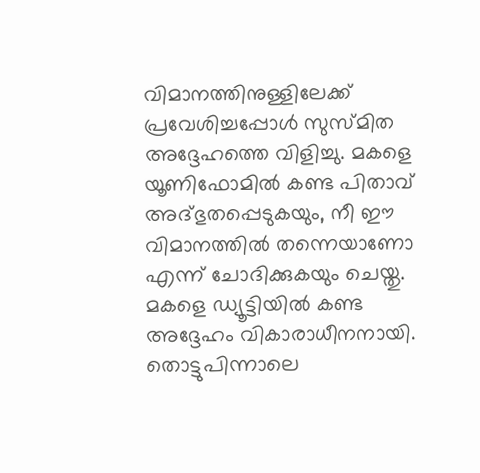വിമാനത്തിനുള്ളിലേക്ക് പ്രവേശിച്ചപ്പോൾ സുസ്മിത അദ്ദേഹത്തെ വിളിച്ചു. മകളെ യൂണിഫോമിൽ കണ്ട പിതാവ് അദ്ഭുതപ്പെടുകയും, നീ ഈ വിമാനത്തിൽ തന്നെയാണോ എന്ന് ചോദിക്കുകയും ചെയ്തു. മകളെ ഡ്യൂട്ടിയിൽ കണ്ട അദ്ദേഹം വികാരാധീനനായി. തൊട്ടുപിന്നാലെ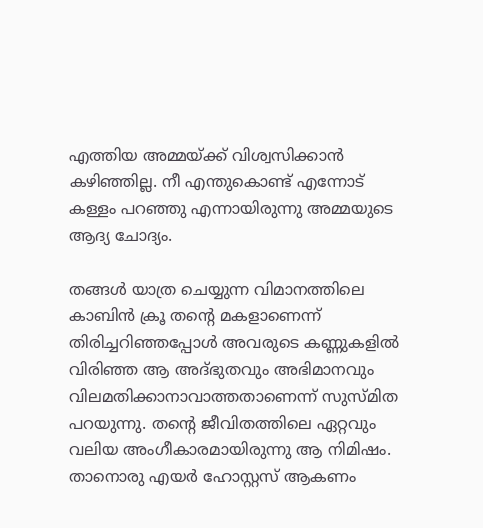എത്തിയ അമ്മയ്ക്ക് വിശ്വസിക്കാൻ കഴിഞ്ഞില്ല. നീ എന്തുകൊണ്ട് എന്നോട് കള്ളം പറഞ്ഞു എന്നായിരുന്നു അമ്മയുടെ ആദ്യ ചോദ്യം.

തങ്ങൾ യാത്ര ചെയ്യുന്ന വിമാനത്തിലെ കാബിൻ ക്രൂ തന്‍റെ മകളാണെന്ന് തിരിച്ചറിഞ്ഞപ്പോൾ അവരുടെ കണ്ണുകളിൽ വിരിഞ്ഞ ആ അദ്ഭുതവും അഭിമാനവും വിലമതിക്കാനാവാത്തതാണെന്ന് സുസ്മിത പറയുന്നു. തന്‍റെ ജീവിതത്തിലെ ഏറ്റവും വലിയ അംഗീകാരമായിരുന്നു ആ നിമിഷം. താനൊരു എയർ ഹോസ്റ്റസ് ആകണം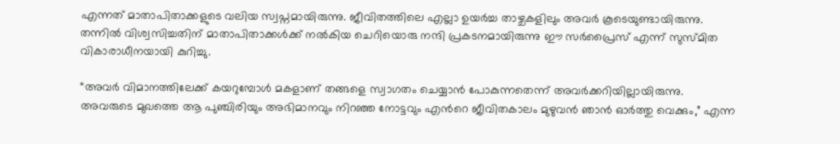എന്നത് മാതാപിതാക്കളുടെ വലിയ സ്വപ്നമായിരുന്നു. ജീവിതത്തിലെ എല്ലാ ഉയർച്ച താഴ്ചകളിലും അവർ കൂടെയുണ്ടായിരുന്നു. തന്നിൽ വിശ്വസിച്ചതിന് മാതാപിതാക്കൾക്ക് നൽകിയ ചെറിയൊരു നന്ദി പ്രകടനമായിരുന്നു ഈ സർപ്രൈസ് എന്ന് സുസ്മിത വികാരാധീനയായി കുറിച്ചു.

“അവർ വിമാനത്തിലേക്ക് കയറുമ്പോൾ മകളാണ് തങ്ങളെ സ്വാഗതം ചെയ്യാൻ പോകുന്നതെന്ന് അവർക്കറിയില്ലായിരുന്നു. അവരുടെ മുഖത്തെ ആ പുഞ്ചിരിയും അഭിമാനവും നിറഞ്ഞ നോട്ടവും എന്‍റെ ജീവിതകാലം മുഴുവൻ ഞാൻ ഓർത്തു വെക്കും,” എന്ന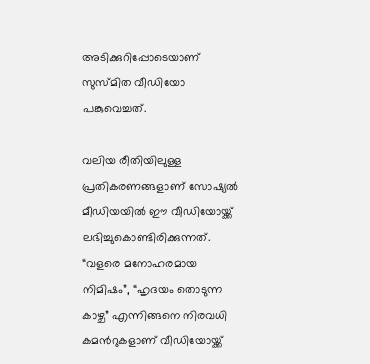അടിക്കുറിപ്പോടെയാണ് സുസ്മിത വീഡിയോ പങ്കുവെച്ചത്.

വലിയ രീതിയിലുള്ള പ്രതികരണങ്ങളാണ് സോഷ്യൽ മീഡിയയിൽ ഈ വീഡിയോയ്ക്ക് ലഭിച്ചുകൊണ്ടിരിക്കുന്നത്. “വളരെ മനോഹരമായ നിമിഷം”, “ഹൃദയം തൊടുന്ന കാഴ്ച” എന്നിങ്ങനെ നിരവധി കമന്‍റുകളാണ് വീഡിയോയ്ക്ക്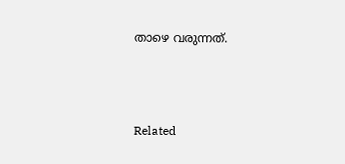താഴെ വരുന്നത്.



Related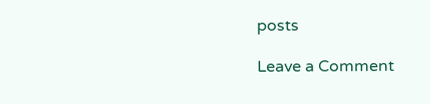posts

Leave a Comment